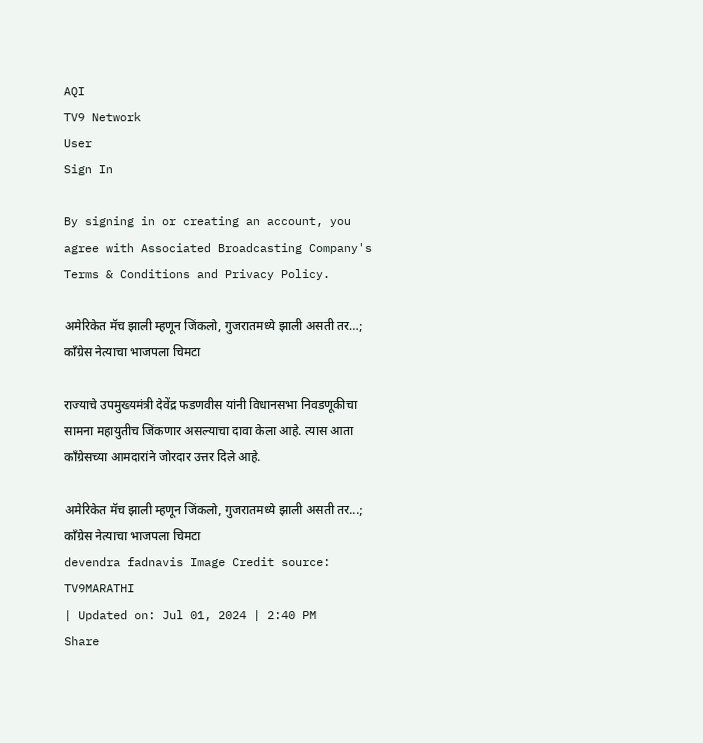AQI
TV9 Network
User
Sign In

By signing in or creating an account, you agree with Associated Broadcasting Company's Terms & Conditions and Privacy Policy.

अमेरिकेत मॅच झाली म्हणून जिंकलो, गुजरातमध्ये झाली असती तर…; काँग्रेस नेत्याचा भाजपला चिमटा

राज्याचे उपमुख्यमंत्री देवेंद्र फडणवीस यांनी विधानसभा निवडणूकीचा सामना महायुतीच जिंकणार असल्याचा दावा केला आहे. त्यास आता कॉंग्रेसच्या आमदारांने जोरदार उत्तर दिले आहे.

अमेरिकेत मॅच झाली म्हणून जिंकलो, गुजरातमध्ये झाली असती तर...; काँग्रेस नेत्याचा भाजपला चिमटा
devendra fadnavis Image Credit source: TV9MARATHI
| Updated on: Jul 01, 2024 | 2:40 PM
Share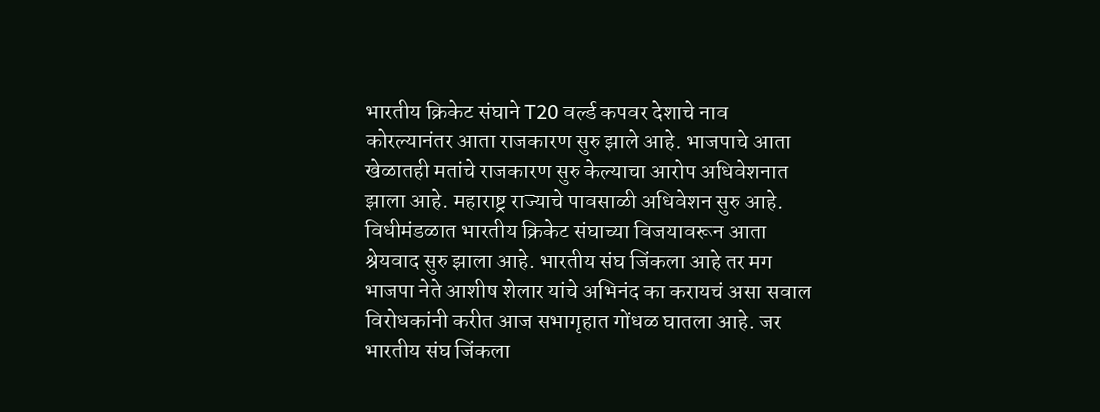भारतीय क्रिकेट संघाने T20 वर्ल्ड कपवर देशाचे नाव कोरल्यानंतर आता राजकारण सुरु झाले आहे. भाजपाचे आता खेळातही मतांचे राजकारण सुरु केल्याचा आरोप अधिवेशनात झाला आहे. महाराष्ट्र राज्याचे पावसाळी अधिवेशन सुरु आहे. विधीमंडळात भारतीय क्रिकेट संघाच्या विजयावरून आता श्रेयवाद सुरु झाला आहे. भारतीय संघ जिंकला आहे तर मग भाजपा नेते आशीष शेलार यांचे अभिनंद का करायचं असा सवाल विरोधकांनी करीत आज सभागृहात गोंधळ घातला आहे. जर भारतीय संघ जिंकला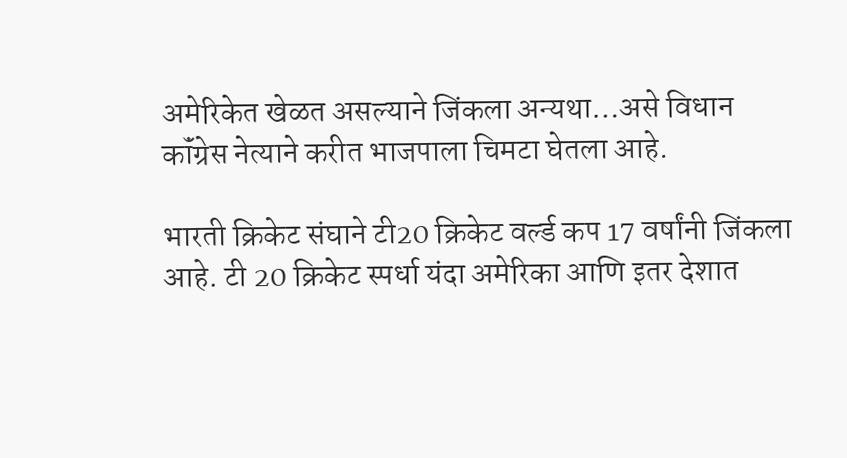अमेरिकेत खेळत असल्याने जिंकला अन्यथा…असे विधान कॉंग्रेस नेत्याने करीत भाजपाला चिमटा घेतला आहे.

भारती क्रिकेट संघाने टी20 क्रिकेट वर्ल्ड कप 17 वर्षांनी जिंकला आहे. टी 20 क्रिकेट स्पर्धा यंदा अमेरिका आणि इतर देशात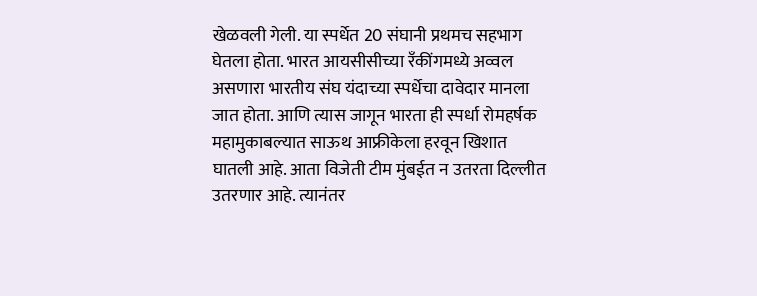खेळवली गेली. या स्पर्धेत 20 संघानी प्रथमच सहभाग घेतला होता. भारत आयसीसीच्या रॅंकींगमध्ये अव्वल असणारा भारतीय संघ यंदाच्या स्पर्धेचा दावेदार मानला जात होता. आणि त्यास जागून भारता ही स्पर्धा रोमहर्षक महामुकाबल्यात साऊथ आफ्रीकेला हरवून खिशात घातली आहे. आता विजेती टीम मुंबईत न उतरता दिल्लीत उतरणार आहे. त्यानंतर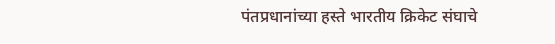पंतप्रधानांच्या हस्ते भारतीय क्रिकेट संघाचे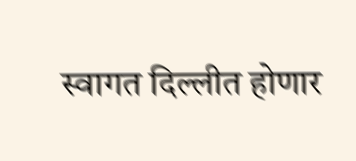स्वागत दिल्लीत होणार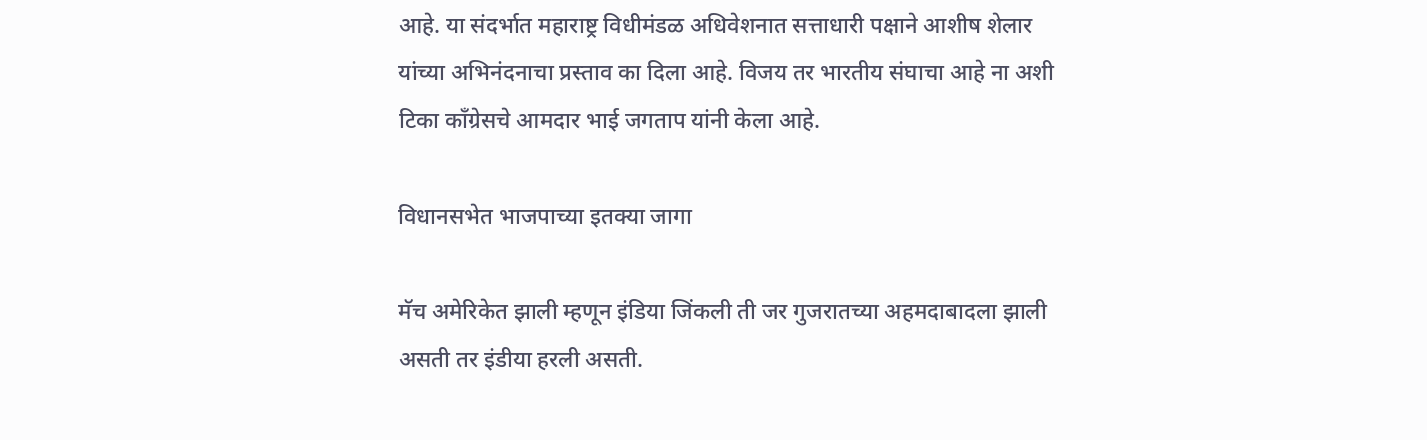आहे. या संदर्भात महाराष्ट्र विधीमंडळ अधिवेशनात सत्ताधारी पक्षाने आशीष शेलार यांच्या अभिनंदनाचा प्रस्ताव का दिला आहे. विजय तर भारतीय संघाचा आहे ना अशी टिका कॉंग्रेसचे आमदार भाई जगताप यांनी केला आहे.

विधानसभेत भाजपाच्या इतक्या जागा

मॅच अमेरिकेत झाली म्हणून इंडिया जिंकली ती जर गुजरातच्या अहमदाबादला झाली असती तर इंडीया हरली असती.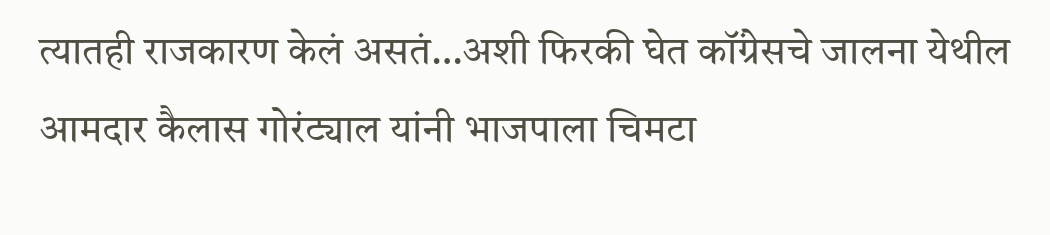त्यातही राजकारण केलं असतं…अशी फिरकी घेत कॉंग्रेसचे जालना येथील आमदार कैलास गोरंट्याल यांनी भाजपाला चिमटा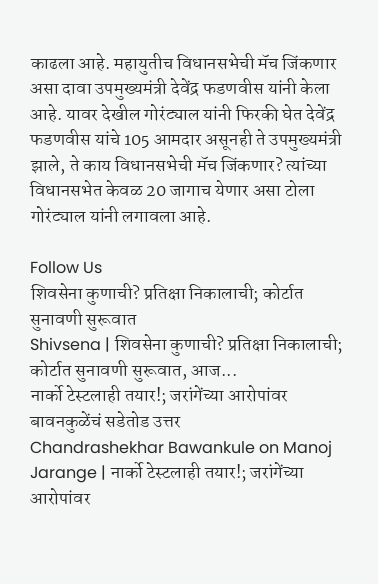काढला आहे. महायुतीच विधानसभेची मॅच जिंकणार असा दावा उपमुख्यमंत्री देवेंद्र फडणवीस यांनी केला आहे. यावर देखील गोरंट्याल यांनी फिरकी घेत देवेंद्र फडणवीस यांचे 105 आमदार असूनही ते उपमुख्यमंत्री झाले, ते काय विधानसभेची मॅच जिंकणार? त्यांच्या विधानसभेत केवळ 20 जागाच येणार असा टोला गोरंट्याल यांनी लगावला आहे.

Follow Us
शिवसेना कुणाची? प्रतिक्षा निकालाची; कोर्टात सुनावणी सुरूवात
Shivsena | शिवसेना कुणाची? प्रतिक्षा निकालाची; कोर्टात सुनावणी सुरूवात, आज...
नार्को टेस्टलाही तयार!; जरांगेंच्या आरोपांवर बावनकुळेंचं सडेतोड उत्तर
Chandrashekhar Bawankule on Manoj Jarange | नार्को टेस्टलाही तयार!; जरांगेंच्या आरोपांवर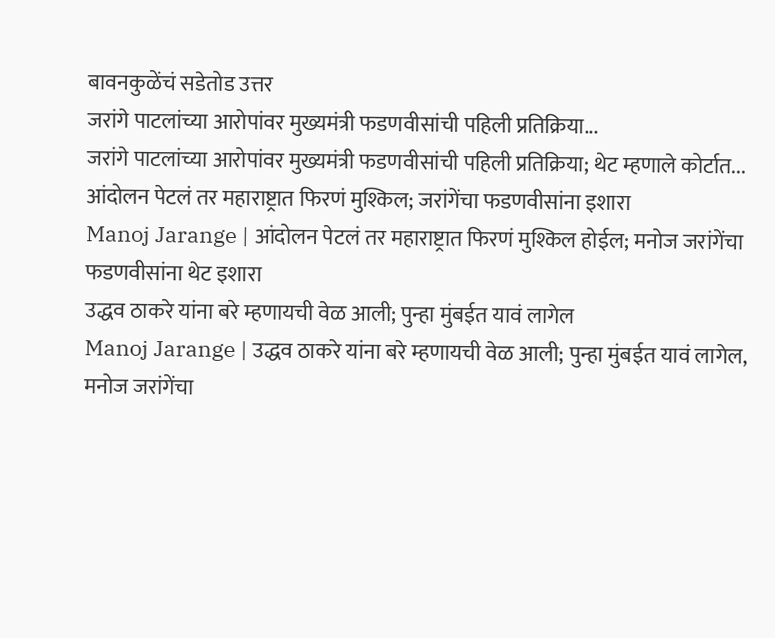बावनकुळेंचं सडेतोड उत्तर
जरांगे पाटलांच्या आरोपांवर मुख्यमंत्री फडणवीसांची पहिली प्रतिक्रिया...
जरांगे पाटलांच्या आरोपांवर मुख्यमंत्री फडणवीसांची पहिली प्रतिक्रिया; थेट म्हणाले कोर्टात...
आंदोलन पेटलं तर महाराष्ट्रात फिरणं मुश्किल; जरांगेंचा फडणवीसांना इशारा
Manoj Jarange | आंदोलन पेटलं तर महाराष्ट्रात फिरणं मुश्किल होईल; मनोज जरांगेंचा फडणवीसांना थेट इशारा
उद्धव ठाकरे यांना बरे म्हणायची वेळ आली; पुन्हा मुंबईत यावं लागेल
Manoj Jarange | उद्धव ठाकरे यांना बरे म्हणायची वेळ आली; पुन्हा मुंबईत यावं लागेल, मनोज जरांगेंचा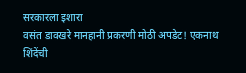सरकारला इशारा
वसंत डावखरे मानहानी प्रकरणी मोठी अपडेट! एकनाथ शिंदेंची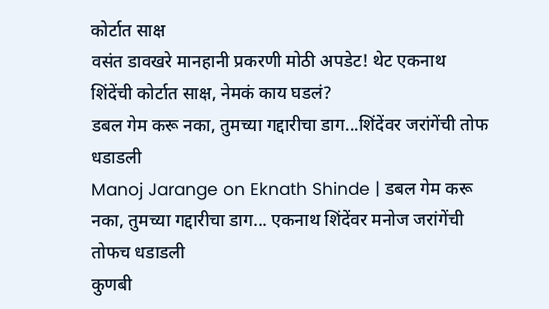कोर्टात साक्ष
वसंत डावखरे मानहानी प्रकरणी मोठी अपडेट! थेट एकनाथ शिंदेंची कोर्टात साक्ष, नेमकं काय घडलं?
डबल गेम करू नका, तुमच्या गद्दारीचा डाग...शिंदेंवर जरांगेंची तोफ धडाडली
Manoj Jarange on Eknath Shinde | डबल गेम करू नका, तुमच्या गद्दारीचा डाग... एकनाथ शिंदेंवर मनोज जरांगेंची तोफच धडाडली
कुणबी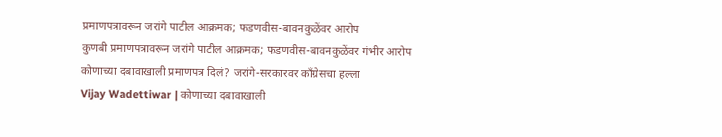प्रमाणपत्रावरून जरांगे पाटील आक्रमक; फडणवीस-बावनकुळेंवर आरोप
कुणबी प्रमाणपत्रावरून जरांगे पाटील आक्रमक; फडणवीस-बावनकुळेंवर गंभीर आरोप
कोणाच्या दबावाखाली प्रमाणपत्र दिलं? जरांगे-सरकारवर काँग्रेसचा हल्ला
Vijay Wadettiwar | कोणाच्या दबावाखाली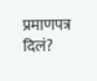प्रमाणपत्र दिलं?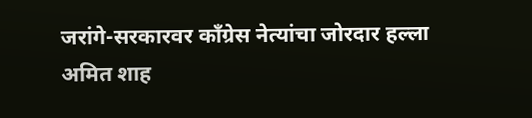जरांगे-सरकारवर काँग्रेस नेत्यांचा जोरदार हल्ला
अमित शाह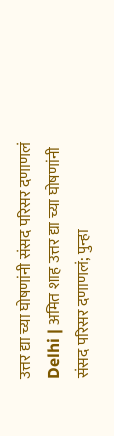उत्तर द्या च्या घोषणांनी संसद परिसर दणाणलं
Delhi | अमित शाह उत्तर द्या च्या घोषणांनी संसद परिसर दणाणलं; पुन्हा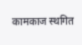कामकाज स्थगित